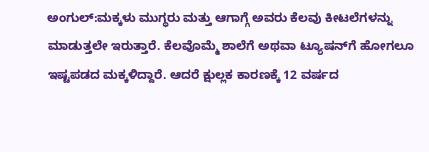ಅಂಗುಲ್:ಮಕ್ಕಳು ಮುಗ್ಧರು ಮತ್ತು ಆಗಾಗ್ಗೆ ಅವರು ಕೆಲವು ಕೀಟಲೆಗಳನ್ನು ಮಾಡುತ್ತಲೇ ಇರುತ್ತಾರೆ. ಕೆಲವೊಮ್ಮೆ ಶಾಲೆಗೆ ಅಥವಾ ಟ್ಯೂಷನ್‌ಗೆ ಹೋಗಲೂ ಇಷ್ಟಪಡದ ಮಕ್ಕಳಿದ್ದಾರೆ. ಆದರೆ ಕ್ಷುಲ್ಲಕ ಕಾರಣಕ್ಕೆ 12 ವರ್ಷದ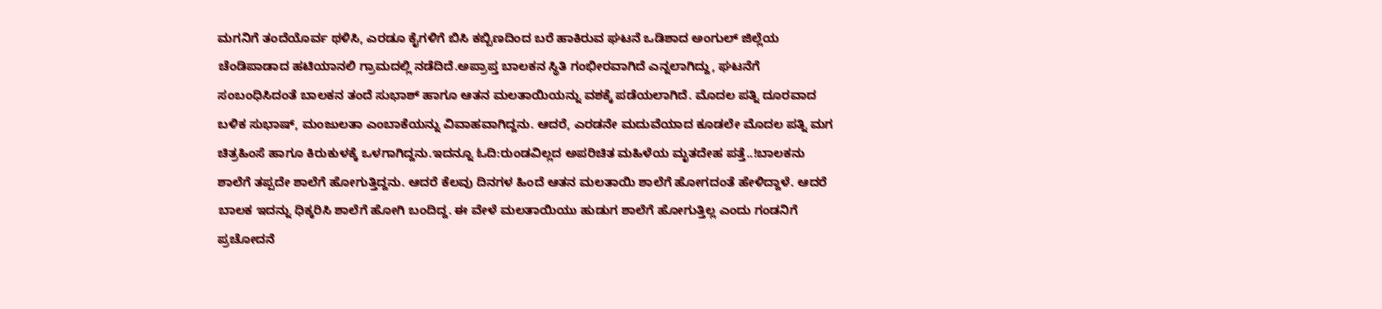ಮಗನಿಗೆ ತಂದೆಯೊರ್ವ ಥಳಿಸಿ, ಎರಡೂ ಕೈಗಳಿಗೆ ಬಿಸಿ ಕಬ್ಬಿಣದಿಂದ ಬರೆ ಹಾಕಿರುವ ಘಟನೆ ಒಡಿಶಾದ ಅಂಗುಲ್ ಜಿಲ್ಲೆಯ ಚೆಂಡಿಪಾಡಾದ ಹಟಿಯಾನಲಿ ಗ್ರಾಮದಲ್ಲಿ ನಡೆದಿದೆ.ಅಪ್ರಾಪ್ತ ಬಾಲಕನ ಸ್ಥಿತಿ ಗಂಭೀರವಾಗಿದೆ ಎನ್ನಲಾಗಿದ್ದು, ಘಟನೆಗೆ ಸಂಬಂಧಿಸಿದಂತೆ ಬಾಲಕನ ತಂದೆ ಸುಭಾಶ್ ಹಾಗೂ ಆತನ ಮಲತಾಯಿಯನ್ನು ವಶಕ್ಕೆ ಪಡೆಯಲಾಗಿದೆ. ಮೊದಲ ಪತ್ನಿ ದೂರವಾದ ಬಳಿಕ ಸುಭಾಷ್, ಮಂಜುಲತಾ ಎಂಬಾಕೆಯನ್ನು ವಿವಾಹವಾಗಿದ್ದನು. ಆದರೆ, ಎರಡನೇ ಮದುವೆಯಾದ ಕೂಡಲೇ ಮೊದಲ ಪತ್ನಿ ಮಗ ಚಿತ್ರಹಿಂಸೆ ಹಾಗೂ ಕಿರುಕುಳಕ್ಕೆ ಒಳಗಾಗಿದ್ದನು.ಇದನ್ನೂ ಓದಿ:ರುಂಡವಿಲ್ಲದ ಅಪರಿಚಿತ ಮಹಿಳೆಯ ಮೃತದೇಹ ಪತ್ತೆ..!ಬಾಲಕನು ಶಾಲೆಗೆ ತಪ್ಪದೇ ಶಾಲೆಗೆ ಹೋಗುತ್ತಿದ್ದನು. ಆದರೆ ಕೆಲವು ದಿನಗಳ ಹಿಂದೆ ಆತನ ಮಲತಾಯಿ ಶಾಲೆಗೆ ಹೋಗದಂತೆ ಹೇಳಿದ್ದಾಳೆ. ಆದರೆ ಬಾಲಕ ಇದನ್ನು ಧಿಕ್ಕರಿಸಿ ಶಾಲೆಗೆ ಹೋಗಿ ಬಂದಿದ್ದ. ಈ ವೇಳೆ ಮಲತಾಯಿಯು ಹುಡುಗ ಶಾಲೆಗೆ ಹೋಗುತ್ತಿಲ್ಲ ಎಂದು ಗಂಡನಿಗೆ ಪ್ರಚೋದನೆ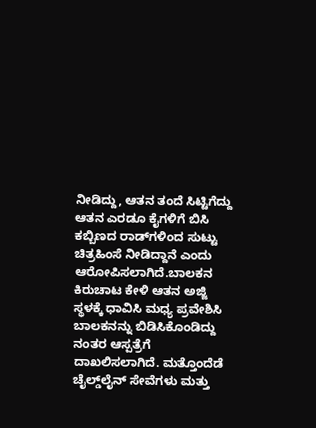ನೀಡಿದ್ದು, ಆತನ ತಂದೆ ಸಿಟ್ಟಿಗೆದ್ದು ಆತನ ಎರಡೂ ಕೈಗಳಿಗೆ ಬಿಸಿ ಕಬ್ಬಿಣದ ರಾಡ್‌ಗಳಿಂದ ಸುಟ್ಟು ಚಿತ್ರಹಿಂಸೆ ನೀಡಿದ್ದಾನೆ ಎಂದು ಆರೋಪಿಸಲಾಗಿದೆ.ಬಾಲಕನ ಕಿರುಚಾಟ ಕೇಳಿ ಆತನ ಅಜ್ಜಿ ಸ್ಥಳಕ್ಕೆ ಧಾವಿಸಿ ಮಧ್ಯ ಪ್ರವೇಶಿಸಿ ಬಾಲಕನನ್ನು ಬಿಡಿಸಿಕೊಂಡಿದ್ದು ನಂತರ ಆಸ್ಪತ್ರೆಗೆ ದಾಖಲಿಸಲಾಗಿದೆ. ಮತ್ತೊಂದೆಡೆ ಚೈಲ್ಡ್‌ಲೈನ್ ಸೇವೆಗಳು ಮತ್ತು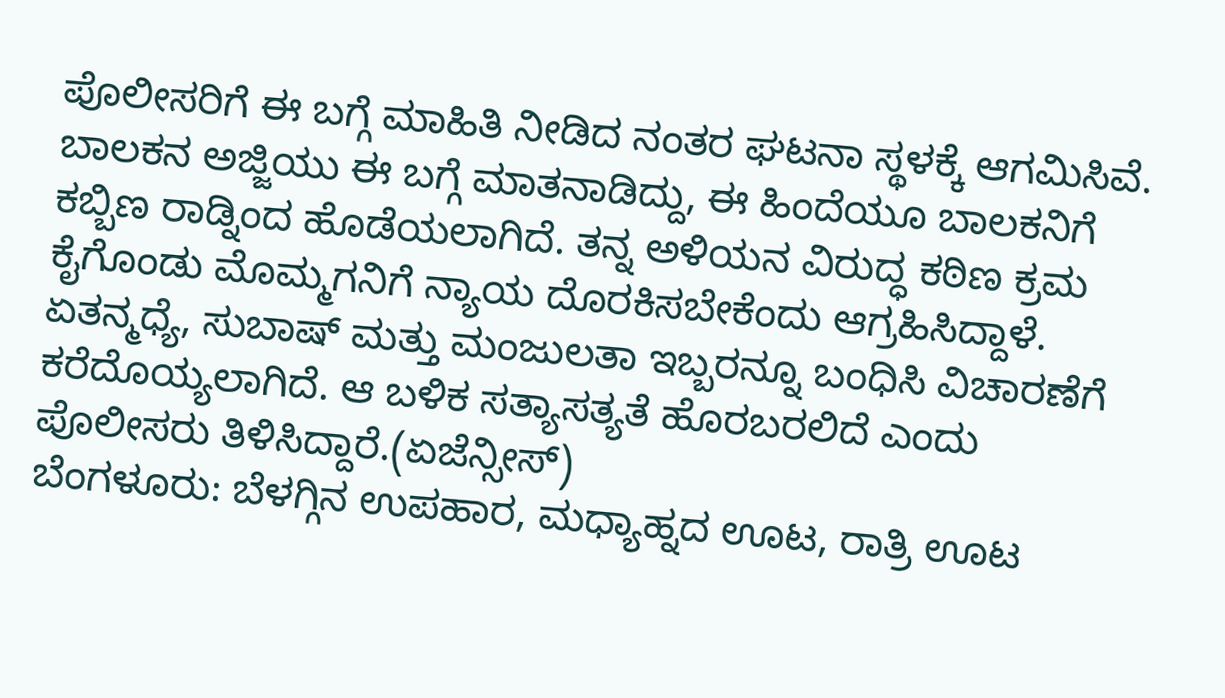ಪೊಲೀಸರಿಗೆ ಈ ಬಗ್ಗೆ ಮಾಹಿತಿ ನೀಡಿದ ನಂತರ ಘಟನಾ ಸ್ಥಳಕ್ಕೆ ಆಗಮಿಸಿವೆ. ಬಾಲಕನ ಅಜ್ಜಿಯು ಈ ಬಗ್ಗೆ ಮಾತನಾಡಿದ್ದು, ಈ ಹಿಂದೆಯೂ ಬಾಲಕನಿಗೆ ಕಬ್ಬಿಣ ರಾಡ್ನಿಂದ ಹೊಡೆಯಲಾಗಿದೆ. ತನ್ನ ಅಳಿಯನ ವಿರುದ್ಧ ಕಠಿಣ ಕ್ರಮ ಕೈಗೊಂಡು ಮೊಮ್ಮಗನಿಗೆ ನ್ಯಾಯ ದೊರಕಿಸಬೇಕೆಂದು ಆಗ್ರಹಿಸಿದ್ದಾಳೆ. ಏತನ್ಮಧ್ಯೆ, ಸುಬಾಷ್ ಮತ್ತು ಮಂಜುಲತಾ ಇಬ್ಬರನ್ನೂ ಬಂಧಿಸಿ ವಿಚಾರಣೆಗೆ ಕರೆದೊಯ್ಯಲಾಗಿದೆ. ಆ ಬಳಿಕ ಸತ್ಯಾಸತ್ಯತೆ ಹೊರಬರಲಿದೆ ಎಂದು ಪೊಲೀಸರು ತಿಳಿಸಿದ್ದಾರೆ.(ಏಜೆನ್ಸೀಸ್)
ಬೆಂಗಳೂರು: ಬೆಳಗ್ಗಿನ ಉಪಹಾರ, ಮಧ್ಯಾಹ್ನದ ಊಟ, ರಾತ್ರಿ ಊಟ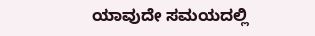ಯಾವುದೇ ಸಮಯದಲ್ಲಿ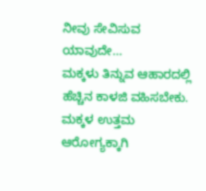ನೀವು ಸೇವಿಸುವ ಯಾವುದೇ…
ಮಕ್ಕಳು ತಿನ್ನುವ ಆಹಾರದಲ್ಲಿ ಹೆಚ್ಚಿನ ಕಾಳಜಿ ವಹಿಸಬೇಕು. ಮಕ್ಕಳ ಉತ್ತಮ ಆರೋಗ್ಯಕ್ಕಾಗಿ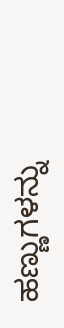ಹಣ್ಣುಗಳನ್ನು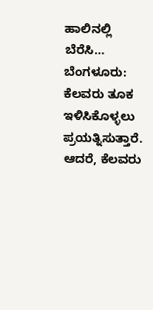ಹಾಲಿನಲ್ಲಿ ಬೆರೆಸಿ…
ಬೆಂಗಳೂರು: ಕೆಲವರು ತೂಕ ಇಳಿಸಿಕೊಳ್ಳಲು ಪ್ರಯತ್ನಿಸುತ್ತಾರೆ. ಆದರೆ, ಕೆಲವರು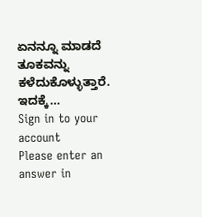ಏನನ್ನೂ ಮಾಡದೆ ತೂಕವನ್ನು ಕಳೆದುಕೊಳ್ಳುತ್ತಾರೆ. ಇದಕ್ಕೆ…
Sign in to your account
Please enter an answer in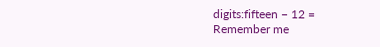digits:fifteen − 12 =
Remember me